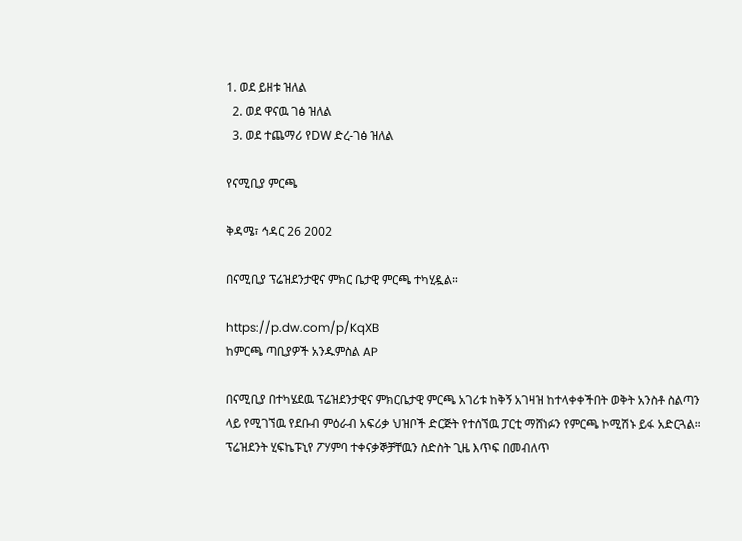1. ወደ ይዘቱ ዝለል
  2. ወደ ዋናዉ ገፅ ዝለል
  3. ወደ ተጨማሪ የDW ድረ-ገፅ ዝለል

የናሚቢያ ምርጫ

ቅዳሜ፣ ኅዳር 26 2002

በናሚቢያ ፕሬዝደንታዊና ምክር ቤታዊ ምርጫ ተካሂዷል።

https://p.dw.com/p/KqXB
ከምርጫ ጣቢያዎች አንዱምስል AP

በናሚቢያ በተካሄደዉ ፕሬዝደንታዊና ምክርቤታዊ ምርጫ አገሪቱ ከቅኝ አገዛዝ ከተላቀቀችበት ወቅት አንስቶ ስልጣን ላይ የሚገኘዉ የደቡብ ምዕራብ አፍሪቃ ህዝቦች ድርጅት የተሰኘዉ ፓርቲ ማሸነፉን የምርጫ ኮሚሽኑ ይፋ አድርጓል። ፕሬዝደንት ሂፍኬፑኒየ ፖሃምባ ተቀናቃኞቻቸዉን ስድስት ጊዜ እጥፍ በመብለጥ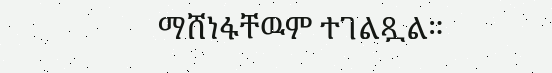ማሸነፋቸዉም ተገልጿል።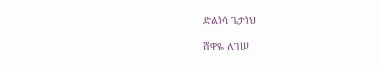ድልነሳ ጌታነህ

ሸዋዬ ለገሠ